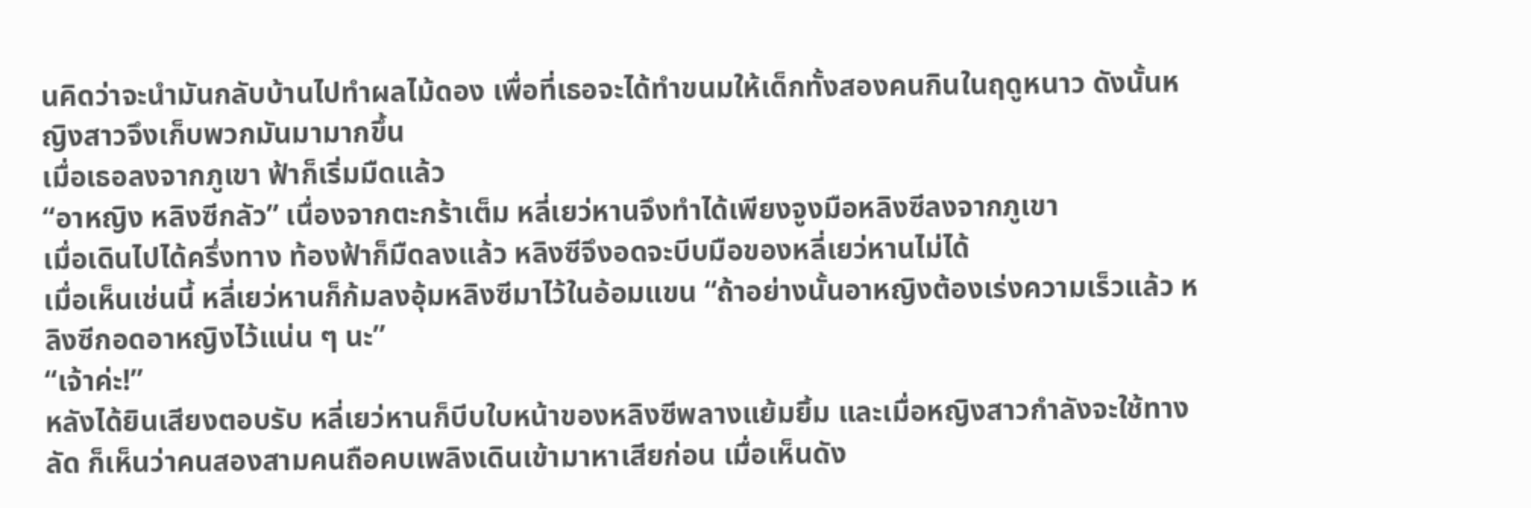นคิดว่าจะนำมันกลับบ้านไปทำผลไม้ดอง เพื่อที่เธอจะได้ทำขนมให้เด็กทั้งสองคนกินในฤดูหนาว ดังนั้นหญิงสาวจึงเก็บพวกมันมามากขึ้น
เมื่อเธอลงจากภูเขา ฟ้าก็เริ่มมืดแล้ว
“อาหญิง หลิงซีกลัว” เนื่องจากตะกร้าเต็ม หลี่เยว่หานจึงทำได้เพียงจูงมือหลิงซีลงจากภูเขา
เมื่อเดินไปได้ครึ่งทาง ท้องฟ้าก็มืดลงแล้ว หลิงซีจึงอดจะบีบมือของหลี่เยว่หานไม่ได้
เมื่อเห็นเช่นนี้ หลี่เยว่หานก็ก้มลงอุ้มหลิงซีมาไว้ในอ้อมแขน “ถ้าอย่างนั้นอาหญิงต้องเร่งความเร็วแล้ว หลิงซีกอดอาหญิงไว้แน่น ๆ นะ”
“เจ้าค่ะ!”
หลังได้ยินเสียงตอบรับ หลี่เยว่หานก็บีบใบหน้าของหลิงซีพลางแย้มยิ้ม และเมื่อหญิงสาวกำลังจะใช้ทางลัด ก็เห็นว่าคนสองสามคนถือคบเพลิงเดินเข้ามาหาเสียก่อน เมื่อเห็นดัง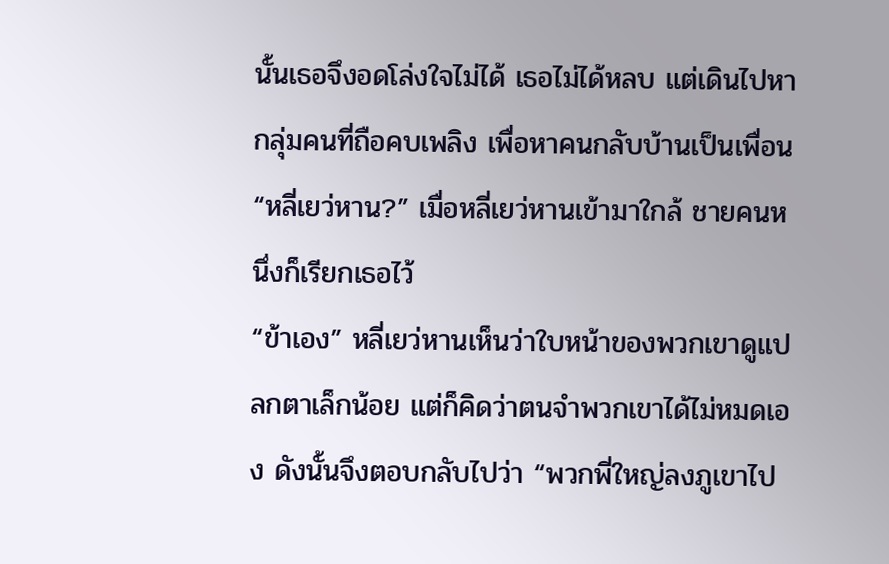นั้นเธอจึงอดโล่งใจไม่ได้ เธอไม่ได้หลบ แต่เดินไปหากลุ่มคนที่ถือคบเพลิง เพื่อหาคนกลับบ้านเป็นเพื่อน
“หลี่เยว่หาน?” เมื่อหลี่เยว่หานเข้ามาใกล้ ชายคนหนึ่งก็เรียกเธอไว้
“ข้าเอง” หลี่เยว่หานเห็นว่าใบหน้าของพวกเขาดูแปลกตาเล็กน้อย แต่ก็คิดว่าตนจำพวกเขาได้ไม่หมดเอง ดังนั้นจึงตอบกลับไปว่า “พวกพี่ใหญ่ลงภูเขาไป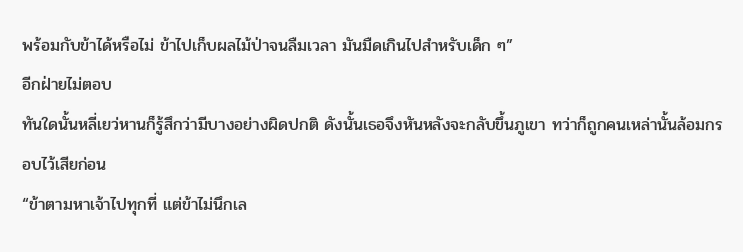พร้อมกับข้าได้หรือไม่ ข้าไปเก็บผลไม้ป่าจนลืมเวลา มันมืดเกินไปสำหรับเด็ก ๆ”
อีกฝ่ายไม่ตอบ
ทันใดนั้นหลี่เยว่หานก็รู้สึกว่ามีบางอย่างผิดปกติ ดังนั้นเธอจึงหันหลังจะกลับขึ้นภูเขา ทว่าก็ถูกคนเหล่านั้นล้อมกรอบไว้เสียก่อน
“ข้าตามหาเจ้าไปทุกที่ แต่ข้าไม่นึกเล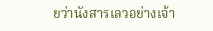ยว่านังสารเลวอย่างเจ้า